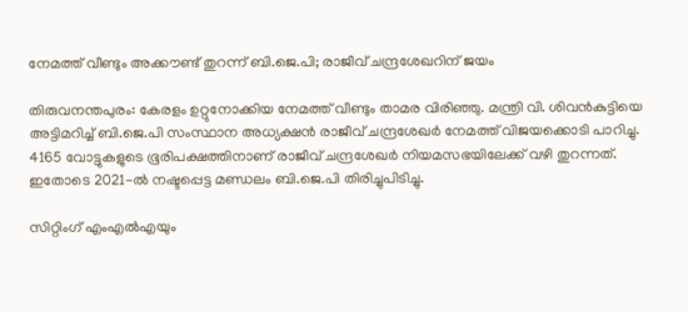നേമത്ത് വീണ്ടും അക്കൗണ്ട് തുറന്ന് ബി.ജെ.പി; രാജീവ് ചന്ദ്രശേഖറിന് ജയം

തിരുവനന്തപുരം: കേരളം ഉറ്റുനോക്കിയ നേമത്ത് വീണ്ടും താമര വിരിഞ്ഞു. മന്ത്രി വി. ശിവൻകുട്ടിയെ അട്ടിമറിച്ച് ബി.ജെ.പി സംസ്ഥാന അധ്യക്ഷൻ രാജീവ് ചന്ദ്രശേഖർ നേമത്ത് വിജയക്കൊടി പാറിച്ചു. 4165 വോട്ടുകളുടെ ഭൂരിപക്ഷത്തിനാണ് രാജീവ് ചന്ദ്രശേഖർ നിയമസഭയിലേക്ക് വഴി തുറന്നത്. ഇതോടെ 2021-ൽ നഷ്ടപ്പെട്ട മണ്ഡലം ബി.ജെ.പി തിരിച്ചുപിടിച്ചു.

സിറ്റിംഗ് എംഎൽഎയും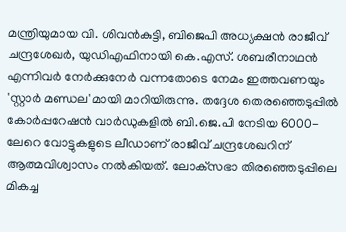മന്ത്രിയുമായ വി. ശിവൻകുട്ടി, ബിജെപി അധ്യക്ഷൻ രാജീവ് ചന്ദ്രശേഖർ, യുഡിഎഫിനായി കെ.എസ്. ശബരീനാഥൻ എന്നിവർ നേർക്കുനേർ വന്നതോടെ നേമം ഇത്തവണയും 'സ്റ്റാർ മണ്ഡല'മായി മാറിയിരുന്നു. തദ്ദേശ തെരഞ്ഞെടുപ്പിൽ കോർപ്പറേഷൻ വാർഡുകളിൽ ബി.ജെ.പി നേടിയ 6000-ലേറെ വോട്ടുകളുടെ ലീഡാണ് രാജീവ് ചന്ദ്രശേഖറിന് ആത്മവിശ്വാസം നൽകിയത്. ലോക്‌സഭാ തിരഞ്ഞെടുപ്പിലെ മികച്ച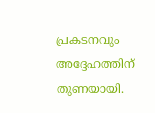പ്രകടനവും അദ്ദേഹത്തിന് തുണയായി.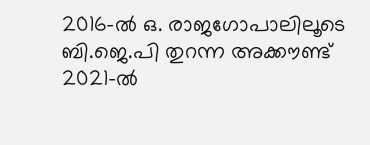2016-ൽ ഒ. രാജഗോപാലിലൂടെ ബി.ജെ.പി തുറന്ന അക്കൗണ്ട് 2021-ൽ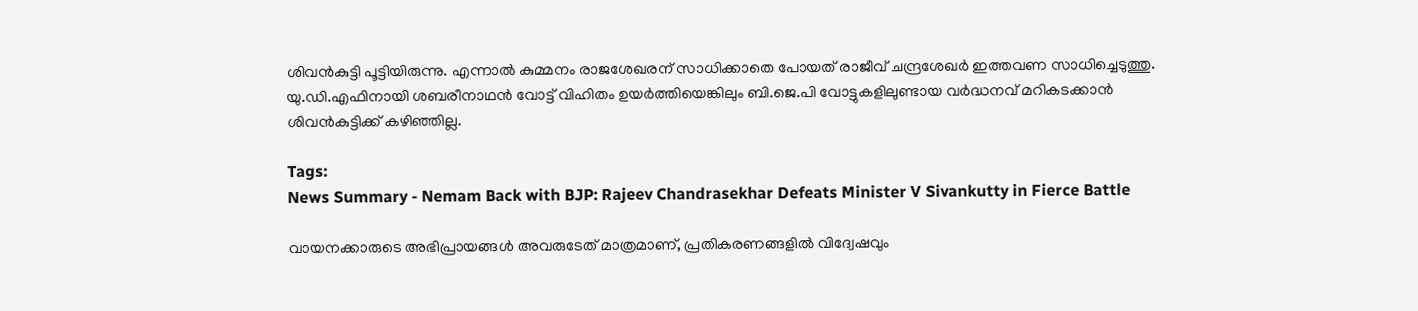ശിവൻകുട്ടി പൂട്ടിയിരുന്നു. എന്നാൽ കുമ്മനം രാജശേഖരന് സാധിക്കാതെ പോയത് രാജീവ് ചന്ദ്രശേഖർ ഇത്തവണ സാധിച്ചെടുത്തു. യു.ഡി.എഫിനായി ശബരീനാഥൻ വോട്ട് വിഹിതം ഉയർത്തിയെങ്കിലും ബി.ജെ.പി വോട്ടുകളിലുണ്ടായ വർദ്ധനവ് മറികടക്കാൻ ശിവൻകുട്ടിക്ക് കഴിഞ്ഞില്ല.

Tags:
News Summary - Nemam Back with BJP: Rajeev Chandrasekhar Defeats Minister V Sivankutty in Fierce Battle

വായനക്കാരുടെ അഭിപ്രായങ്ങള്‍ അവരുടേത് മാത്രമാണ്, പ്രതികരണങ്ങളിൽ വിദ്വേഷവും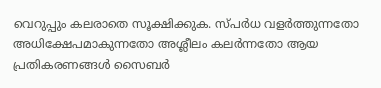വെറുപ്പും കലരാതെ സൂക്ഷിക്കുക. സ്പർധ വളർത്തുന്നതോ അധിക്ഷേപമാകുന്നതോ അശ്ലീലം കലർന്നതോ ആയ പ്രതികരണങ്ങൾ സൈബർ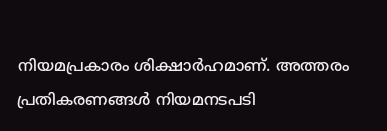നിയമപ്രകാരം ശിക്ഷാർഹമാണ്. അത്തരം പ്രതികരണങ്ങൾ നിയമനടപടി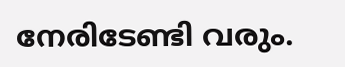നേരിടേണ്ടി വരും.